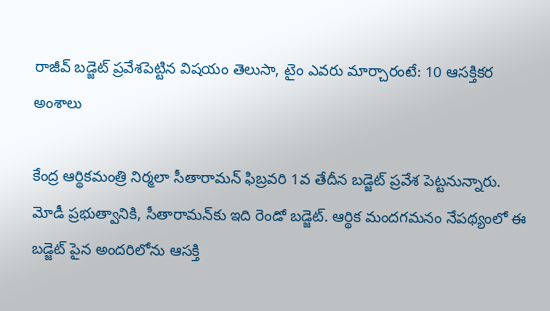రాజీవ్ బడ్జెట్ ప్రవేశపెట్టిన విషయం తెలుసా, టైం ఎవరు మార్చారంటే: 10 ఆసక్తికర అంశాలు

కేంద్ర ఆర్థికమంత్రి నిర్మలా సీతారామన్ ఫిబ్రవరి 1వ తేదీన బడ్జెట్ ప్రవేశ పెట్టనున్నారు. మోడీ ప్రభుత్వానికి, సీతారామన్‌కు ఇది రెండో బడ్జెట్. ఆర్థిక మందగమనం నేపథ్యంలో ఈ బడ్జెట్ పైన అందరిలోను ఆసక్తి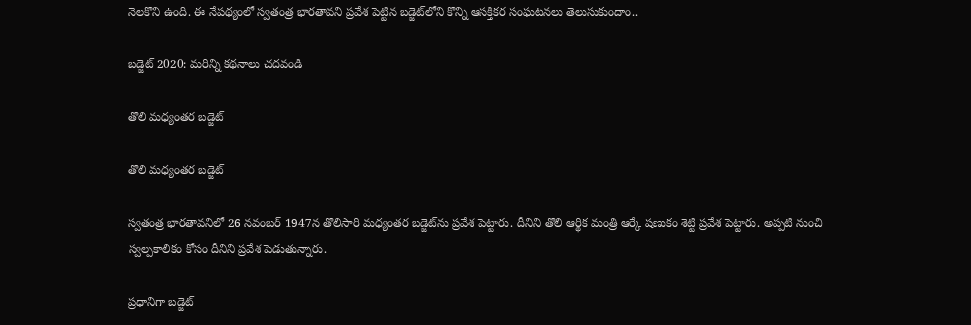నెలకొని ఉంది. ఈ నేపథ్యంలో స్వతంత్ర భారతావని ప్రవేశ పెట్టిన బడ్జెట్‌లోని కొన్ని ఆసక్తికర సంఘటనలు తెలుసుకుందాం..

బడ్జెట్ 2020: మరిన్ని కథనాలు చదవండి

తొలి మధ్యంతర బడ్జెట్

తొలి మధ్యంతర బడ్జెట్

స్వతంత్ర భారతావనిలో 26 నవంబర్ 1947న తొలిసారి మధ్యంతర బడ్జెట్‌ను ప్రవేశ పెట్టారు. దీనిని తొలి ఆర్థిక మంత్రి ఆర్కే షణుకం శెట్టి ప్రవేశ పెట్టారు. అప్పటి నుంచి స్వల్పకాలికం కోసం దీనిని ప్రవేశ పెడుతున్నారు.

ప్రధానిగా బడ్జెట్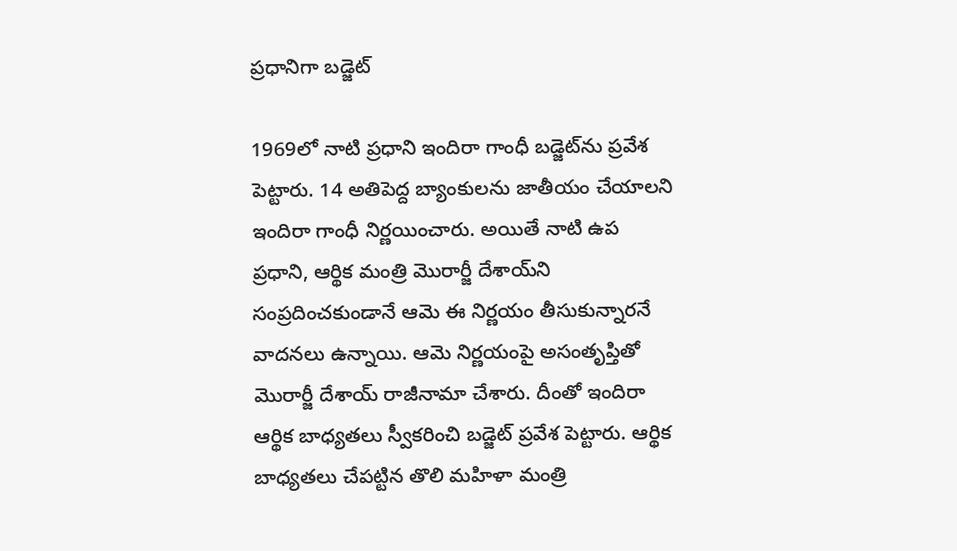ప్రధానిగా బడ్జెట్

1969లో నాటి ప్రధాని ఇందిరా గాంధీ బడ్జెట్‌ను ప్రవేశ పెట్టారు. 14 అతిపెద్ద బ్యాంకులను జాతీయం చేయాలని ఇందిరా గాంధీ నిర్ణయించారు. అయితే నాటి ఉప ప్రధాని, ఆర్థిక మంత్రి మొరార్జీ దేశాయ్‌ని సంప్రదించకుండానే ఆమె ఈ నిర్ణయం తీసుకున్నారనే వాదనలు ఉన్నాయి. ఆమె నిర్ణయంపై అసంతృప్తితో మొరార్జీ దేశాయ్ రాజీనామా చేశారు. దీంతో ఇందిరా ఆర్థిక బాధ్యతలు స్వీకరించి బడ్జెట్ ప్రవేశ పెట్టారు. ఆర్థిక బాధ్యతలు చేపట్టిన తొలి మహిళా మంత్రి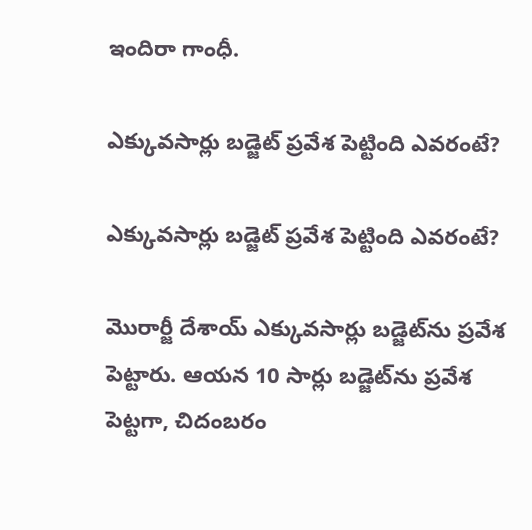ఇందిరా గాంధీ.

ఎక్కువసార్లు బడ్జెట్ ప్రవేశ పెట్టింది ఎవరంటే?

ఎక్కువసార్లు బడ్జెట్ ప్రవేశ పెట్టింది ఎవరంటే?

మొరార్జీ దేశాయ్ ఎక్కువసార్లు బడ్జెట్‌ను ప్రవేశ పెట్టారు. ఆయన 10 సార్లు బడ్జెట్‌ను ప్రవేశ పెట్టగా, చిదంబరం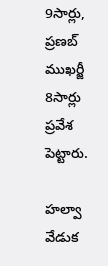9సార్లు, ప్రణబ్ ముఖర్జీ 8సార్లు ప్రవేశ పెట్టారు.

హల్వా వేడుక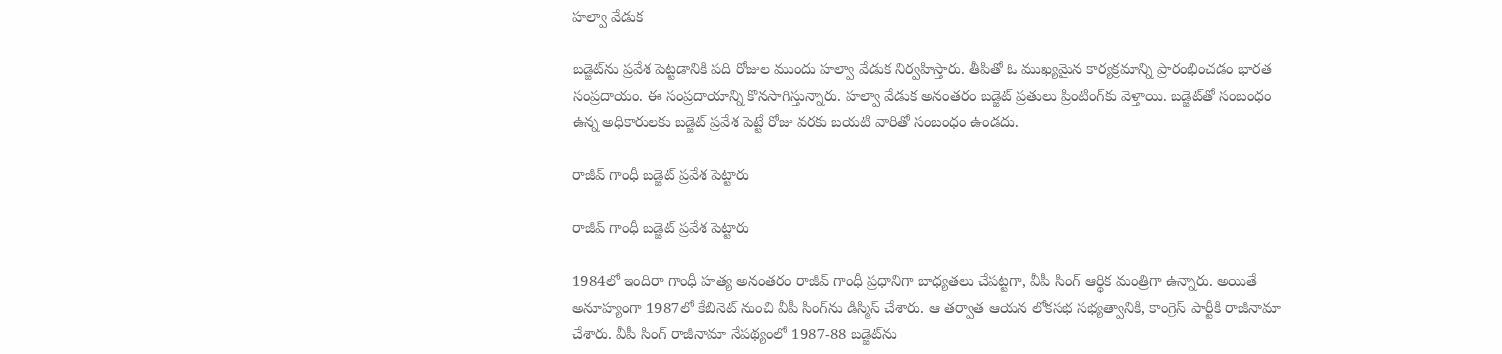హల్వా వేడుక

బడ్జెట్‌ను ప్రవేశ పెట్టడానికి పది రోజుల ముందు హల్వా వేడుక నిర్వహిస్తారు. తీపితో ఓ ముఖ్యమైన కార్యక్రమాన్ని ప్రారంభించడం భారత సంప్రదాయం. ఈ సంప్రదాయాన్ని కొనసాగిస్తున్నారు. హల్వా వేడుక అనంతరం బడ్జెట్ ప్రతులు ప్రింటింగ్‌కు వెళ్తాయి. బడ్జెట్‌తో సంబంధం ఉన్న అధికారులకు బడ్జెట్ ప్రవేశ పెట్టే రోజు వరకు బయటి వారితో సంబంధం ఉండదు.

రాజీవ్ గాంధీ బడ్జెట్ ప్రవేశ పెట్టారు

రాజీవ్ గాంధీ బడ్జెట్ ప్రవేశ పెట్టారు

1984లో ఇందిరా గాంధీ హత్య అనంతరం రాజీవ్ గాంధీ ప్రధానిగా బాధ్యతలు చేపట్టగా, వీపీ సింగ్ ఆర్థిక మంత్రిగా ఉన్నారు. అయితే అనూహ్యంగా 1987లో కేబినెట్ నుంచి వీపీ సింగ్‌ను డిస్మిస్ చేశారు. ఆ తర్వాత ఆయన లోకసభ సభ్యత్వానికి, కాంగ్రెస్ పార్టీకి రాజీనామా చేశారు. వీపీ సింగ్ రాజీనామా నేపథ్యంలో 1987-88 బడ్జెట్‌ను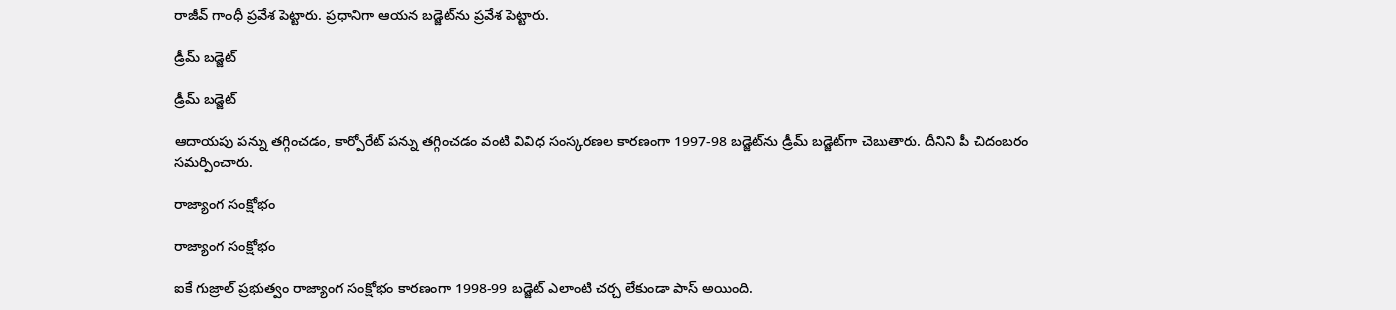రాజీవ్ గాంధీ ప్రవేశ పెట్టారు. ప్రధానిగా ఆయన బడ్జెట్‌ను ప్రవేశ పెట్టారు.

డ్రీమ్ బడ్జెట్

డ్రీమ్ బడ్జెట్

ఆదాయపు పన్ను తగ్గించడం, కార్పోరేట్ పన్ను తగ్గించడం వంటి వివిధ సంస్కరణల కారణంగా 1997-98 బడ్జెట్‌ను డ్రీమ్ బడ్జెట్‌గా చెబుతారు. దీనిని పీ చిదంబరం సమర్పించారు.

రాజ్యాంగ సంక్షోభం

రాజ్యాంగ సంక్షోభం

ఐకే గుజ్రాల్ ప్రభుత్వం రాజ్యాంగ సంక్షోభం కారణంగా 1998-99 బడ్జెట్ ఎలాంటి చర్చ లేకుండా పాస్ అయింది.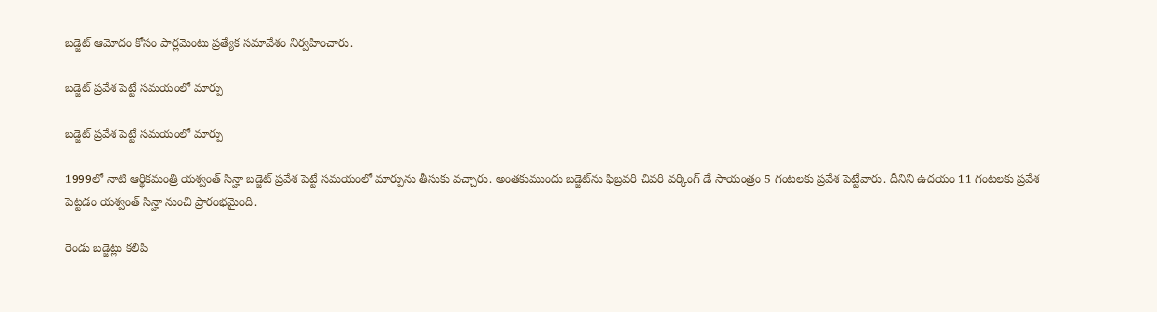బడ్జెట్ ఆమోదం కోసం పార్లమెంటు ప్రత్యేక సమావేశం నిర్వహించారు.

బడ్జెట్ ప్రవేశ పెట్టే సమయంలో మార్పు

బడ్జెట్ ప్రవేశ పెట్టే సమయంలో మార్పు

1999లో నాటి ఆర్థికమంత్రి యశ్వంత్ సిన్హా బడ్జెట్ ప్రవేశ పెట్టే సమయంలో మార్పును తీసుకు వచ్చారు. అంతకుముందు బడ్జెట్‌ను ఫిబ్రవరి చివరి వర్కింగ్ డే సాయంత్రం 5 గంటలకు ప్రవేశ పెట్టేవారు. దీనిని ఉదయం 11 గంటలకు ప్రవేశ పెట్టడం యశ్వంత్ సిన్హా నుంచి ప్రారంభమైంది.

రెండు బడ్జెట్లు కలిపి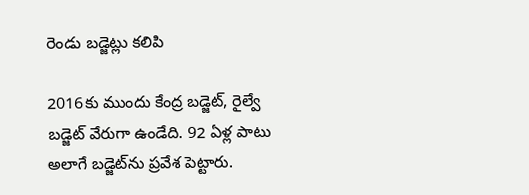రెండు బడ్జెట్లు కలిపి

2016కు ముందు కేంద్ర బడ్జెట్, రైల్వే బడ్జెట్ వేరుగా ఉండేది. 92 ఏళ్ల పాటు అలాగే బడ్జెట్‌ను ప్రవేశ పెట్టారు.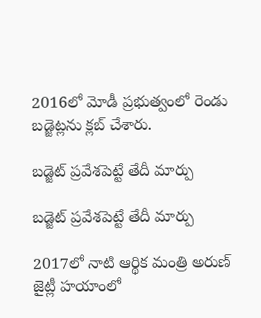2016లో మోడీ ప్రభుత్వంలో రెండు బడ్జెట్లను క్లబ్ చేశారు.

బడ్జెట్ ప్రవేశపెట్టే తేదీ మార్పు

బడ్జెట్ ప్రవేశపెట్టే తేదీ మార్పు

2017లో నాటి ఆర్థిక మంత్రి అరుణ్ జైట్లీ హయాంలో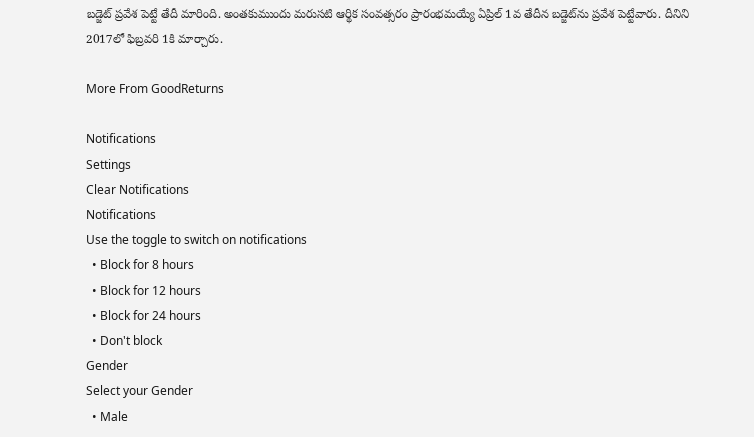బడ్జెట్ ప్రవేశ పెట్టే తేదీ మారింది. అంతకుముందు మరుసటి ఆర్థిక సంవత్సరం ప్రారంభమయ్యే ఏప్రిల్ 1వ తేదీన బడ్జెట్‌ను ప్రవేశ పెట్టేవారు. దీనిని 2017లో ఫిబ్రవరి 1కి మార్చారు.

More From GoodReturns

Notifications
Settings
Clear Notifications
Notifications
Use the toggle to switch on notifications
  • Block for 8 hours
  • Block for 12 hours
  • Block for 24 hours
  • Don't block
Gender
Select your Gender
  • Male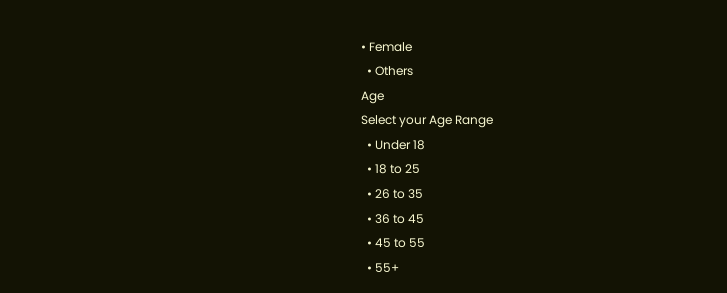• Female
  • Others
Age
Select your Age Range
  • Under 18
  • 18 to 25
  • 26 to 35
  • 36 to 45
  • 45 to 55
  • 55+